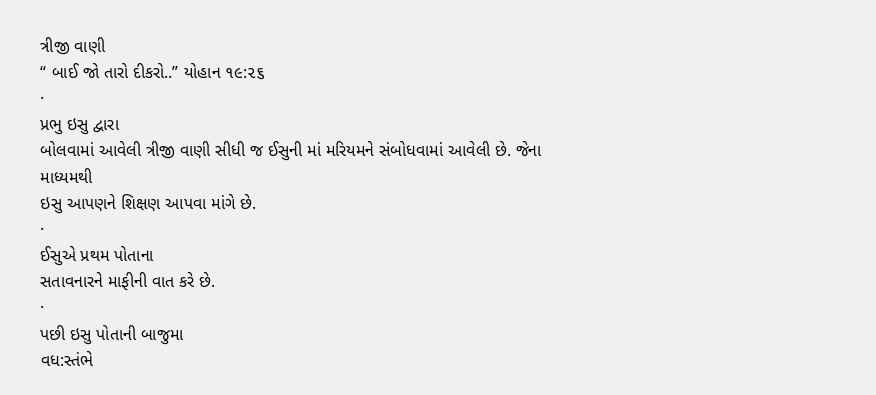ત્રીજી વાણી
“ બાઈ જો તારો દીકરો..” યોહાન ૧૯:૨૬
·
પ્રભુ ઇસુ દ્વારા
બોલવામાં આવેલી ત્રીજી વાણી સીધી જ ઈસુની માં મરિયમને સંબોધવામાં આવેલી છે. જેના માધ્યમથી
ઇસુ આપણને શિક્ષણ આપવા માંગે છે.
·
ઈસુએ પ્રથમ પોતાના
સતાવનારને માફીની વાત કરે છે.
·
પછી ઇસુ પોતાની બાજુમા
વધ:સ્તંભે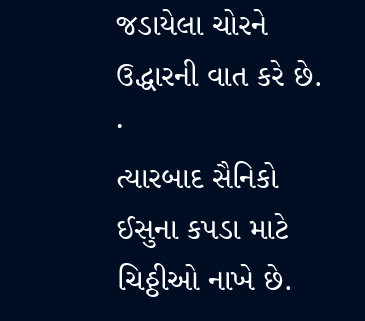જડાયેલા ચોરને ઉદ્ધારની વાત કરે છે.
·
ત્યારબાદ સૈનિકો
ઈસુના કપડા માટે ચિઠ્ઠીઓ નાખે છે.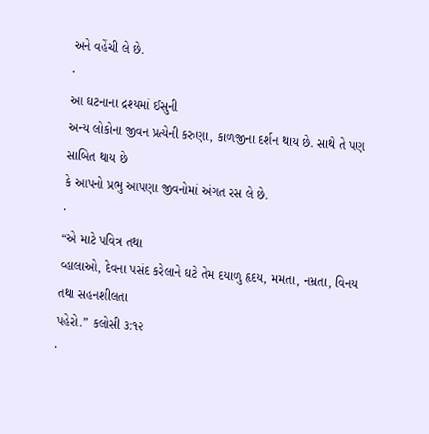અને વહેંચી લે છે.
·
આ ઘટનાના દ્રશ્યમાં ઈસુની
અન્ય લોકોના જીવન પ્રત્યેની કરુણા, કાળજીના દર્શન થાય છે. સાથે તે પણ સાબિત થાય છે
કે આપનો પ્રભુ આપણા જીવનોમાં અંગત રસ લે છે.
·
“એ માટે પવિત્ર તથા
વ્હાલાઓ, દેવના પસંદ કરેલાને ઘટે તેમ દયાળુ હૃદય, મમતા, નમ્રતા, વિનય તથા સહનશીલતા
પહેરો.” કલોસી ૩:૧૨
·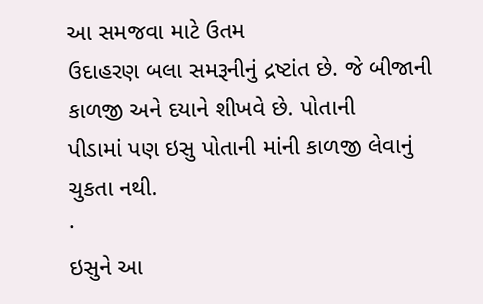આ સમજવા માટે ઉતમ
ઉદાહરણ બલા સમરૂનીનું દ્રષ્ટાંત છે. જે બીજાની કાળજી અને દયાને શીખવે છે. પોતાની
પીડામાં પણ ઇસુ પોતાની માંની કાળજી લેવાનું ચુકતા નથી.
·
ઇસુને આ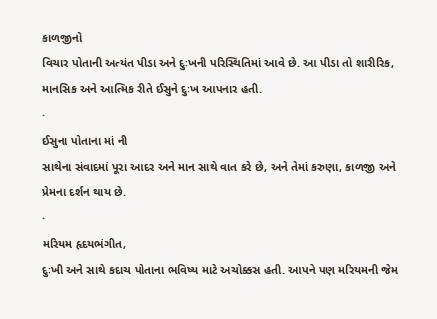કાળજીનો
વિચાર પોતાની અત્યંત પીડા અને દુઃખની પરિસ્થિતિમાં આવે છે. આ પીડા તો શારીરિક,
માનસિક અને આત્મિક રીતે ઈસુને દુઃખ આપનાર હતી.
·
ઈસુના પોતાના માં ની
સાથેના સંવાદમાં પૂરા આદર અને માન સાથે વાત કરે છે, અને તેમાં કરુણા, કાળજી અને
પ્રેમના દર્શન થાય છે.
·
મરિયમ હૃદયભંગીત,
દુઃખી અને સાથે કદાચ પોતાના ભવિષ્ય માટે અચોક્કસ હતી. આપને પણ મરિયમની જેમ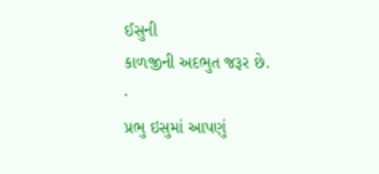ઈસુની
કાળજીની અદભુત જરૂર છે.
·
પ્રભુ ઇસુમાં આપણું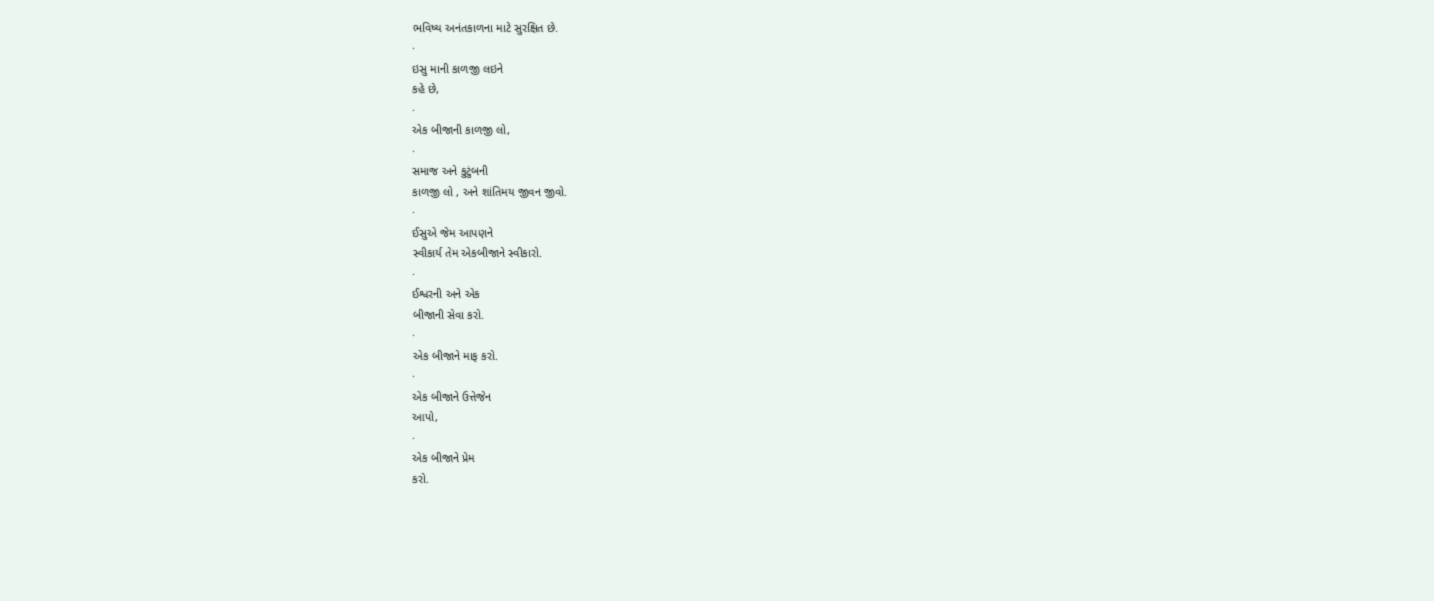ભવિષ્ય અનંતકાળના માટે સુરક્ષિત છે.
·
ઇસુ માની કાળજી લઇને
કહે છે,
·
એક બીજાની કાળજી લો,
·
સમાજ અને કુટુંબની
કાળજી લો , અને શાંતિમય જીવન જીવો.
·
ઈસુએ જેમ આપણને
સ્વીકાર્ય તેમ એકબીજાને સ્વીકારો.
·
ઈશ્વરની અને એક
બીજાની સેવા કરો.
·
એક બીજાને માફ કરો.
·
એક બીજાને ઉત્તેજેન
આપો,
·
એક બીજાને પ્રેમ
કરો.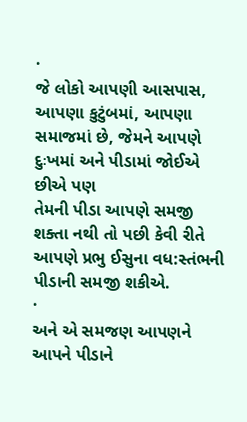·
જે લોકો આપણી આસપાસ,
આપણા કુટુંબમાં, આપણા સમાજમાં છે, જેમને આપણે દુઃખમાં અને પીડામાં જોઈએ છીએ પણ
તેમની પીડા આપણે સમજી શક્તા નથી તો પછી કેવી રીતે આપણે પ્રભુ ઈસુના વધ:સ્તંભની
પીડાની સમજી શકીએ.
·
અને એ સમજણ આપણને
આપને પીડાને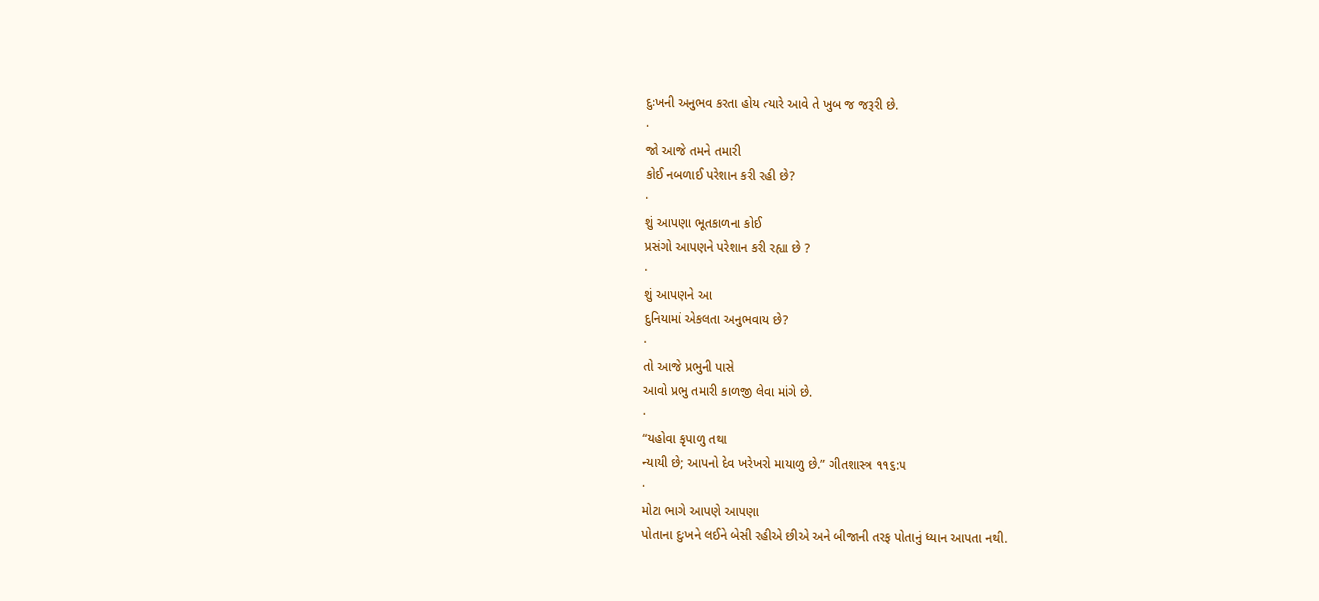દુઃખની અનુભવ કરતા હોય ત્યારે આવે તે ખુબ જ જરૂરી છે.
·
જો આજે તમને તમારી
કોઈ નબળાઈ પરેશાન કરી રહી છે?
·
શું આપણા ભૂતકાળના કોઈ
પ્રસંગો આપણને પરેશાન કરી રહ્યા છે ?
·
શું આપણને આ
દુનિયામાં એકલતા અનુભવાય છે?
·
તો આજે પ્રભુની પાસે
આવો પ્રભુ તમારી કાળજી લેવા માંગે છે.
·
“યહોવા કૃપાળુ તથા
ન્યાયી છે; આપનો દેવ ખરેખરો માયાળુ છે.” ગીતશાસ્ત્ર ૧૧૬:૫
·
મોટા ભાગે આપણે આપણા
પોતાના દુઃખને લઈને બેસી રહીએ છીએ અને બીજાની તરફ પોતાનું ધ્યાન આપતા નથી.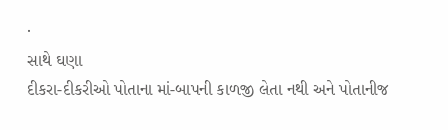·
સાથે ઘણા
દીકરા-દીકરીઓ પોતાના માં-બાપની કાળજી લેતા નથી અને પોતાનીજ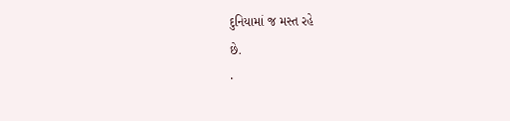દુનિયામાં જ મસ્ત રહે
છે.
·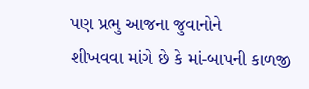પણ પ્રભુ આજના જુવાનોને
શીખવવા માંગે છે કે માં-બાપની કાળજી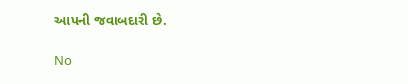આપની જવાબદારી છે.

No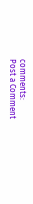comments:
Post a Comment